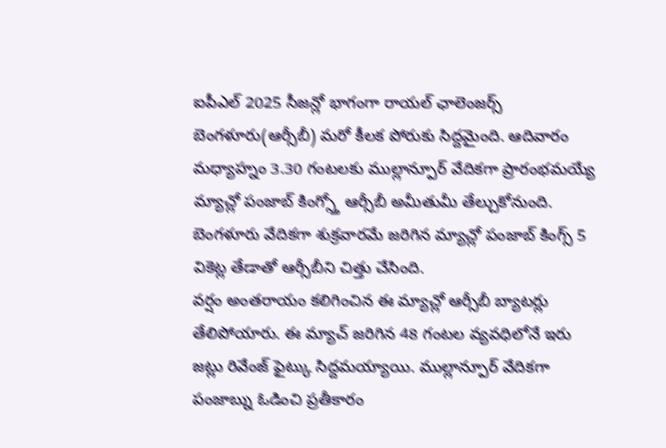ఐపీఎల్ 2025 సీజన్లో భాగంగా రాయల్ ఛాలెంజర్స్ బెంగళూరు(ఆర్సీబీ) మరో కీలక పోరుకు సిద్దమైంది. ఆదివారం మధ్యాహ్నం 3.30 గంటలకు ముల్లాన్పూర్ వేదికగా ప్రారంభమయ్యే మ్యాచ్లో పంజాబ్ కింగ్స్తో ఆర్సీబీ అమీతుమీ తేల్చుకోనుంది. బెంగళూరు వేదికగా శుక్రవారమే జరిగిన మ్యాచ్లో పంజాబ్ కింగ్స్ 5 వికెట్ల తేడాతో ఆర్సీబీని చిత్తు చేసింది.
వర్షం అంతరాయం కలిగించిన ఈ మ్యాచ్లో ఆర్సీబీ బ్యాటర్లు తేలిపోయారు. ఈ మ్యాచ్ జరిగిన 48 గంటల వ్యవధిలోనే ఇరు జట్లు రివేంజ్ ఫైట్కు సిద్దమయ్యాయి. ముల్లాన్పూర్ వేదికగా పంజాబ్ను ఓడించి ప్రతీకారం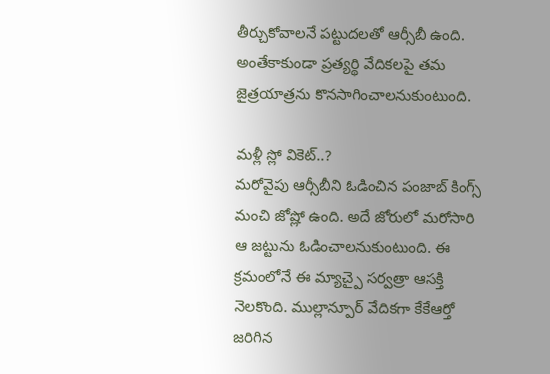తీర్చుకోవాలనే పట్టుదలతో ఆర్సీబీ ఉంది. అంతేకాకుండా ప్రత్యర్థి వేదికలపై తమ జైత్రయాత్రను కొనసాగించాలనుకుంటుంది.

మళ్లీ స్లో వికెట్..?
మరోవైపు ఆర్సీబీని ఓడించిన పంజాబ్ కింగ్స్ మంచి జోష్లో ఉంది. అదే జోరులో మరోసారి ఆ జట్టును ఓడించాలనుకుంటుంది. ఈ క్రమంలోనే ఈ మ్యాచ్పై సర్వత్రా ఆసక్తి నెలకొంది. ముల్లాన్పూర్ వేదికగా కేకేఆర్తో జరిగిన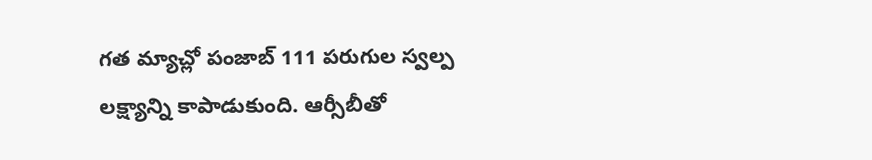గత మ్యాచ్లో పంజాబ్ 111 పరుగుల స్వల్ప లక్ష్యాన్ని కాపాడుకుంది. ఆర్సీబీతో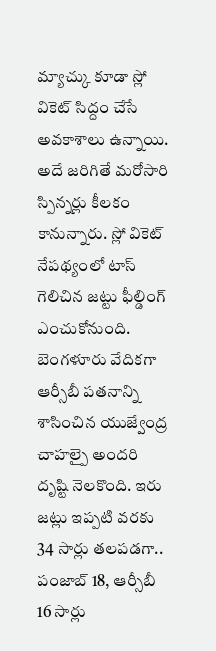మ్యాచ్కు కూడా స్లో వికెట్ సిద్దం చేసే అవకాశాలు ఉన్నాయి.
అదే జరిగితే మరోసారి స్పిన్నర్లు కీలకం కానున్నారు. స్లో వికెట్ నేపథ్యంలో టాస్ గెలిచిన జట్టు ఫీల్డింగ్ ఎంచుకోనుంది. బెంగళూరు వేదికగా ఆర్సీబీ పతనాన్ని శాసించిన యుజ్వేంద్ర చాహల్పై అందరి దృష్టి నెలకొంది. ఇరు జట్లు ఇప్పటి వరకు 34 సార్లు తలపడగా.. పంజాబ్ 18, ఆర్సీబీ 16 సార్లు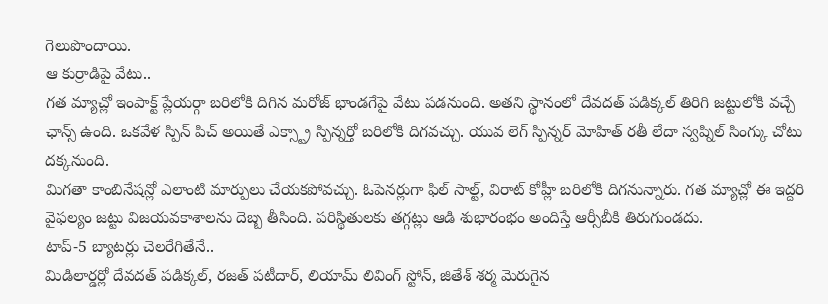గెలుపొందాయి.
ఆ కుర్రాడిపై వేటు..
గత మ్యాచ్లో ఇంపాక్ట్ ప్లేయర్గా బరిలోకి దిగిన మరోజ్ భాండగేపై వేటు పడనుంది. అతని స్థానంలో దేవదత్ పడిక్కల్ తిరిగి జట్టులోకి వచ్చే ఛాన్స్ ఉంది. ఒకవేళ స్పిన్ పిచ్ అయితే ఎక్స్ట్రా స్పిన్నర్తో బరిలోకి దిగవచ్చు. యువ లెగ్ స్పిన్నర్ మోహిత్ రతీ లేదా స్వప్నిల్ సింగ్కు చోటు దక్కనుంది.
మిగతా కాంబినేషన్లో ఎలాంటి మార్పులు చేయకపోవచ్చు. ఓపెనర్లుగా ఫిల్ సాల్ట్, విరాట్ కోహ్లీ బరిలోకి దిగనున్నారు. గత మ్యాచ్లో ఈ ఇద్దరి వైఫల్యం జట్టు విజయవకాశాలను దెబ్బ తీసింది. పరిస్థితులకు తగ్గట్లు ఆడి శుభారంభం అందిస్తే ఆర్సీబీకి తిరుగుండదు.
టాప్-5 బ్యాటర్లు చెలరేగితేనే..
మిడిలార్డర్లో దేవదత్ పడిక్కల్, రజత్ పటీదార్, లియామ్ లివింగ్ స్టోన్, జితేశ్ శర్మ మెరుగైన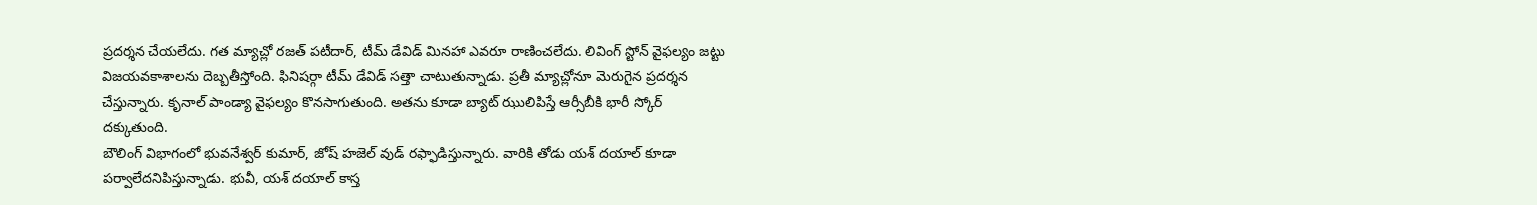ప్రదర్శన చేయలేదు. గత మ్యాచ్లో రజత్ పటీదార్, టీమ్ డేవిడ్ మినహా ఎవరూ రాణించలేదు. లివింగ్ స్టోన్ వైఫల్యం జట్టు విజయవకాశాలను దెబ్బతీస్తోంది. ఫినిషర్గా టీమ్ డేవిడ్ సత్తా చాటుతున్నాడు. ప్రతీ మ్యాచ్లోనూ మెరుగైన ప్రదర్శన చేస్తున్నారు. కృనాల్ పాండ్యా వైఫల్యం కొనసాగుతుంది. అతను కూడా బ్యాట్ ఝులిపిస్తే ఆర్సీబీకి భారీ స్కోర్ దక్కుతుంది.
బౌలింగ్ విభాగంలో భువనేశ్వర్ కుమార్, జోష్ హజెల్ వుడ్ రఫ్ఫాడిస్తున్నారు. వారికి తోడు యశ్ దయాల్ కూడా పర్వాలేదనిపిస్తున్నాడు. భువీ, యశ్ దయాల్ కాస్త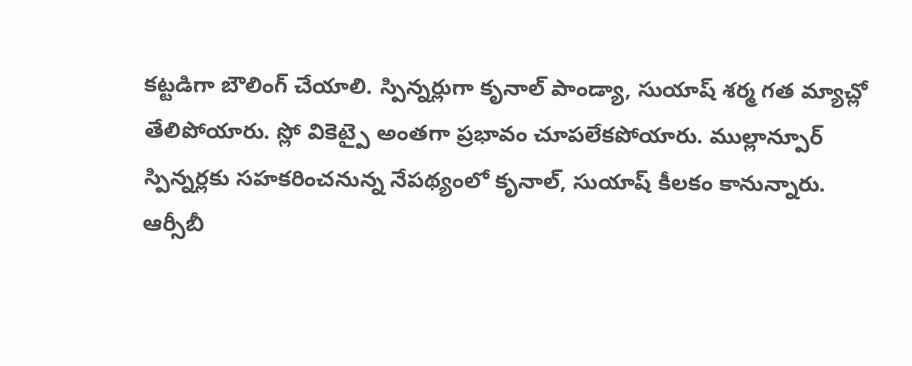కట్టడిగా బౌలింగ్ చేయాలి. స్పిన్నర్లుగా కృనాల్ పాండ్యా, సుయాష్ శర్మ గత మ్యాచ్లో తేలిపోయారు. స్లో వికెట్పై అంతగా ప్రభావం చూపలేకపోయారు. ముల్లాన్పూర్ స్పిన్నర్లకు సహకరించనున్న నేపథ్యంలో కృనాల్, సుయాష్ కీలకం కానున్నారు.
ఆర్సీబీ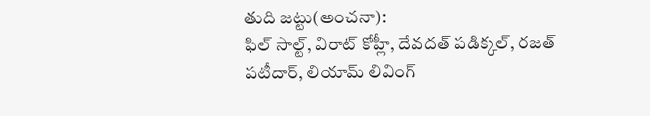తుది జట్టు(అంచనా):
ఫిల్ సాల్ట్, విరాట్ కోహ్లీ, దేవదత్ పడిక్కల్, రజత్ పటీదార్, లియామ్ లివింగ్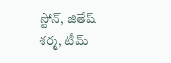స్టోన్, జితేష్ శర్మ, టీమ్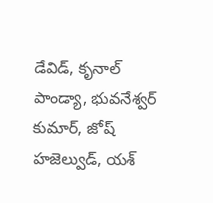డేవిడ్, కృనాల్ పాండ్యా, భువనేశ్వర్ కుమార్, జోష్ హజెల్వుడ్, యశ్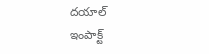దయాల్
ఇంపాక్ట్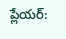ప్లేయర్: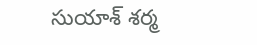సుయాశ్ శర్మ